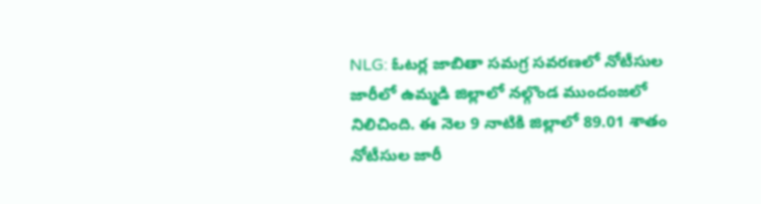NLG: ఓటర్ల జాబితా సమగ్ర సవరణలో నోటీసుల జారీలో ఉమ్మడి జిల్లాలో నల్గొండ ముందంజలో నిలిచింది. ఈ నెల 9 నాటికి జిల్లాలో 89.01 శాతం నోటీసుల జారీ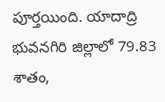పూర్తయింది. యాదాద్రి భువనగిరి జిల్లాలో 79.83 శాతం,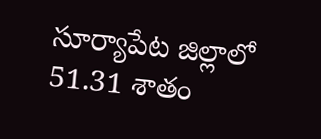సూర్యాపేట జిల్లాలో 51.31 శాతం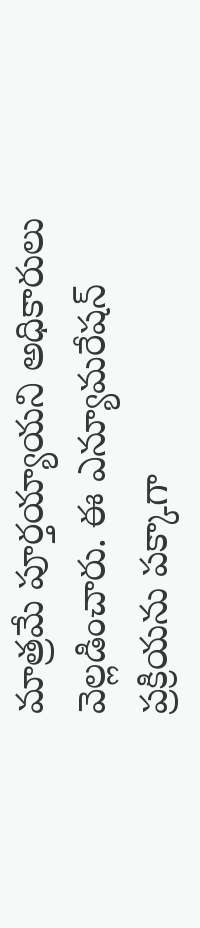మాత్రమే పూర్తయ్యాయని అధికారులు వెల్లడించారు. ఈ ఎన్యూమరేషన్ ప్రక్రియను పక్కాగా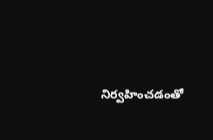నిర్వహించడంతో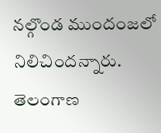నల్గొండ ముందంజలో నిలిచిందన్నారు.
తెలంగాణ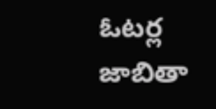ఓటర్ల జాబితా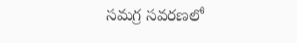సమగ్ర సవరణలో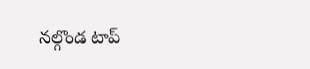నల్గొండ టాప్